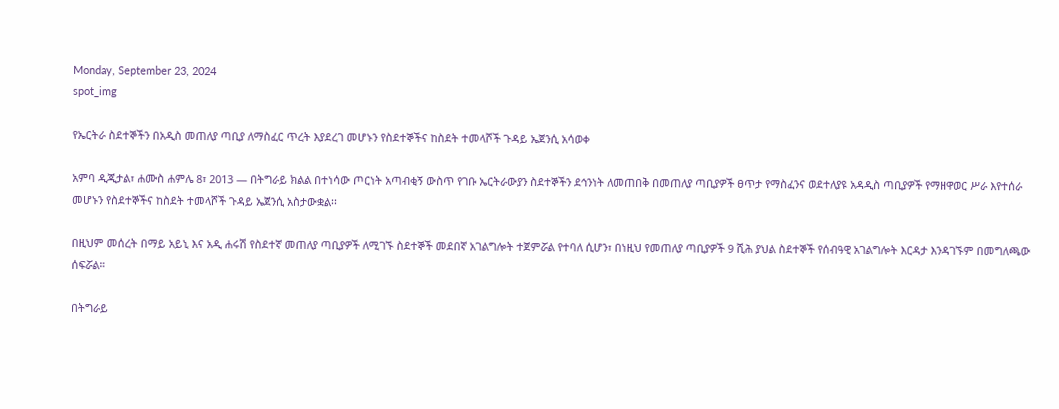Monday, September 23, 2024
spot_img

የኤርትራ ስደተኞችን በአዲስ መጠለያ ጣቢያ ለማስፈር ጥረት እያደረገ መሆኑን የስደተኞችና ከስደት ተመላሾች ጉዳይ ኤጀንሲ አሳወቀ

አምባ ዲጂታል፣ ሐሙስ ሐምሌ 8፣ 2013 ― በትግራይ ክልል በተነሳው ጦርነት አጣብቂኝ ውስጥ የገቡ ኤርትራውያን ስደተኞችን ደኅንነት ለመጠበቅ በመጠለያ ጣቢያዎች ፀጥታ የማስፈንና ወደተለያዩ አዳዲስ ጣቢያዎች የማዘዋወር ሥራ እየተሰራ መሆኑን የስደተኞችና ከስደት ተመላሾች ጉዳይ ኤጀንሲ አስታውቋል፡፡

በዚህም መሰረት በማይ አይኒ እና አዲ ሐሩሽ የስደተኛ መጠለያ ጣቢያዎች ለሚገኙ ስደተኞች መደበኛ አገልግሎት ተጀምሯል የተባለ ሲሆን፣ በነዚህ የመጠለያ ጣቢያዎች 9 ሺሕ ያህል ስደተኞች የሰብዓዊ አገልግሎት እርዳታ እንዳገኙም በመግለጫው ሰፍሯል።

በትግራይ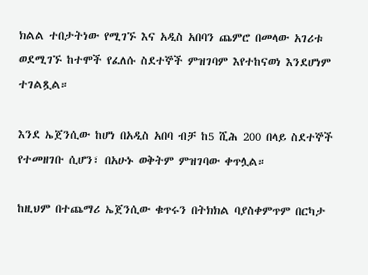ክልል ተበታትነው የሚገኙ እና አዲስ አበባን ጨምሮ በመላው አገሪቱ ወደሚገኙ ከተሞች የፈለሱ ስደተኞች ምዝገባም እየተከናወነ እንደሆነም ተገልጿል።

እንደ ኤጀንሲው ከሆነ በአዲስ አበባ ብቻ ከ5 ሺሕ 200 በላይ ስደተኞች የተመዘገቡ ሲሆን፣ በአሁኑ ወቅትም ምዝገባው ቀጥሏል።

ከዚህም በተጨማሪ ኤጀንሲው ቁጥሩን በትክክል ባያስቀምጥም በርካታ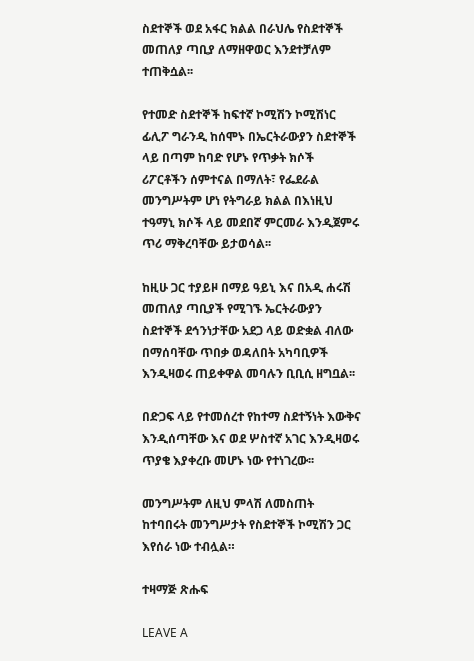ስደተኞች ወደ አፋር ክልል በራህሌ የስደተኞች መጠለያ ጣቢያ ለማዘዋወር እንደተቻለም ተጠቅሷል፡፡

የተመድ ስደተኞች ከፍተኛ ኮሚሽን ኮሚሽነር ፊሊፖ ግራንዲ ከሰሞኑ በኤርትራውያን ስደተኞች ላይ በጣም ከባድ የሆኑ የጥቃት ክሶች ሪፖርቶችን ሰምተናል በማለት፣ የፌደራል መንግሥትም ሆነ የትግራይ ክልል በእነዚህ ተዓማኒ ክሶች ላይ መደበኛ ምርመራ እንዲጀምሩ ጥሪ ማቅረባቸው ይታወሳል፡፡

ከዚሁ ጋር ተያይዞ በማይ ዓይኒ እና በአዲ ሐሩሽ መጠለያ ጣቢያች የሚገኙ ኤርትራውያን ስደተኞች ደኅንነታቸው አደጋ ላይ ወድቋል ብለው በማሰባቸው ጥበቃ ወዳለበት አካባቢዎች እንዲዛወሩ ጠይቀዋል መባሉን ቢቢሲ ዘግቧል፡፡

በድጋፍ ላይ የተመሰረተ የከተማ ስደተኝነት እውቅና እንዲሰጣቸው እና ወደ ሦስተኛ አገር እንዲዛወሩ ጥያቄ እያቀረቡ መሆኑ ነው የተነገረው፡፡

መንግሥትም ለዚህ ምላሽ ለመስጠት ከተባበሩት መንግሥታት የስደተኞች ኮሚሽን ጋር እየሰራ ነው ተብሏል።

ተዛማጅ ጽሑፍ

LEAVE A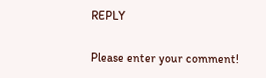REPLY

Please enter your comment!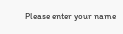Please enter your name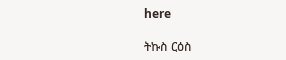here

ትኩስ ርዕስ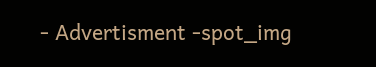- Advertisment -spot_img